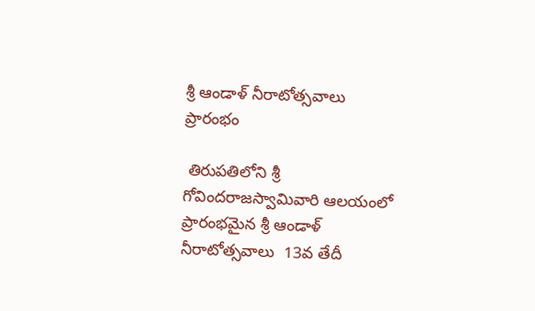శ్రీ ఆండాళ్‌ నీరాటోత్సవాలు ప్రారంభం

 తిరుపతిలోని శ్రీ గోవిందరాజస్వామివారి ఆలయంలో ప్రారంభమైన శ్రీ ఆండాళ్‌ నీరాటోత్సవాలు  13వ తేదీ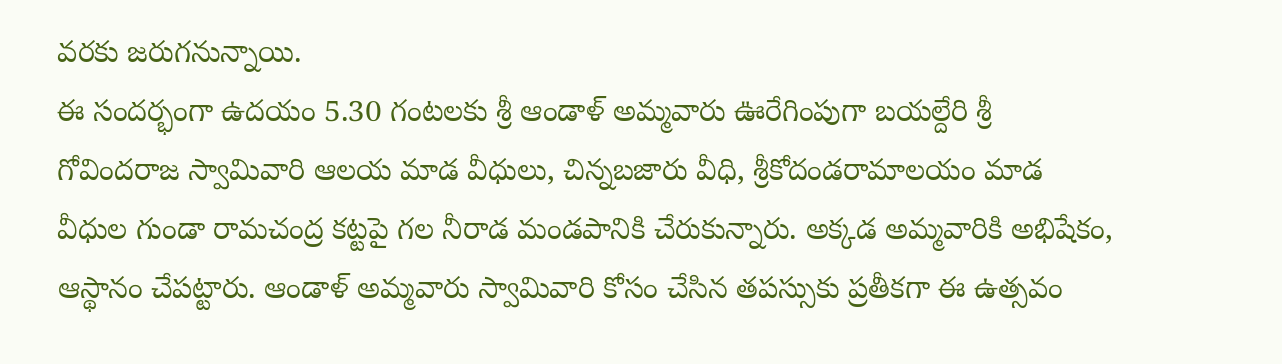వ‌ర‌కు జ‌రుగ‌నున్నాయి.
ఈ సందర్భంగా ఉదయం 5.30 గంటలకు శ్రీ ఆండాళ్‌ అమ్మవారు ఊరేగింపుగా బయల్దేరి శ్రీ గోవిందరాజ స్వామివారి ఆలయ మాడ వీధులు, చిన్నబజారు వీధి, శ్రీకోదండరామాలయం మాడ వీధుల గుండా రామచంద్ర కట్టపై గల నీరాడ మండపానికి చేరుకున్నారు. అక్కడ అమ్మవారికి అభిషేకం, ఆస్థానం చేపట్టారు. ఆండాళ్‌ అమ్మవారు స్వామివారి కోసం చేసిన తపస్సుకు ప్రతీకగా ఈ ఉత్సవం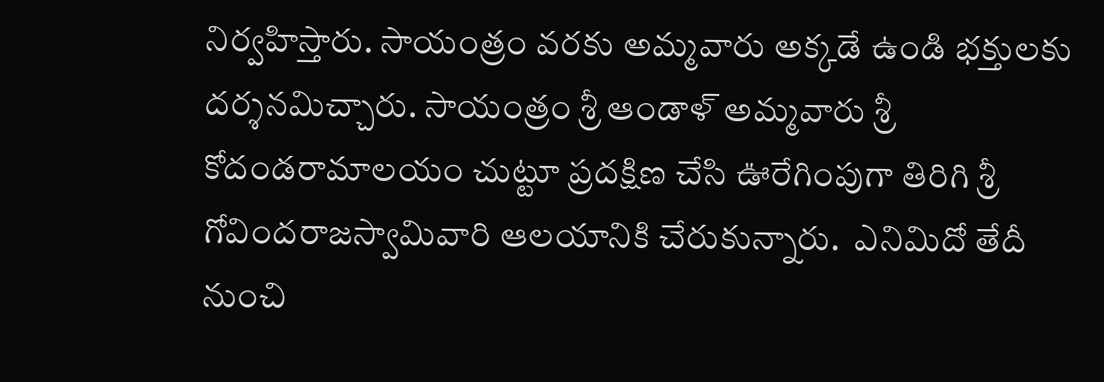నిర్వహిస్తారు. సాయంత్రం వరకు అమ్మవారు అక్కడే ఉండి భక్తులకు దర్శనమిచ్చారు. సాయంత్రం శ్రీ ఆండాళ్‌ అమ్మవారు శ్రీ కోదండరామాలయం చుట్టూ ప్రదక్షిణ చేసి ఊరేగింపుగా తిరిగి శ్రీ గోవిందరాజస్వామివారి ఆలయానికి చేరుకున్నారు.  ఎనిమిదో తేదీ నుంచి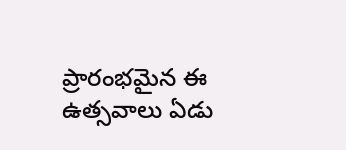ప్రారంభమైన ఈ ఉత్సవాలు ఏడు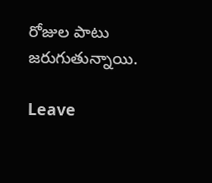రోజుల పాటు జరుగుతున్నాయి.

Leave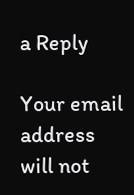a Reply

Your email address will not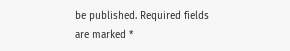be published. Required fields are marked *